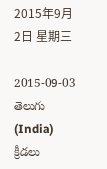2015年9月2日 星期三

2015-09-03 తెలుగు (India) క్రీడలు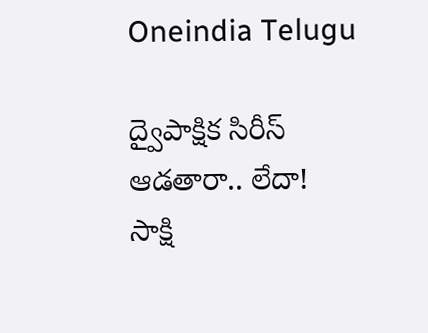Oneindia Telugu

ద్వైపాక్షిక సిరీస్ ఆడతారా.. లేదా!
సాక్షి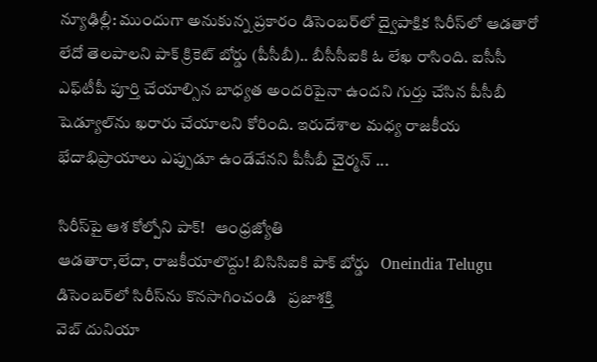న్యూఢిల్లీ: ముందుగా అనుకున్న ప్రకారం డిసెంబర్‌లో ద్వైపాక్షిక సిరీస్‌లో ఆడతారో లేదో తెలపాలని పాక్ క్రికెట్ బోర్డు (పీసీబీ).. బీసీసీఐకి ఓ లేఖ రాసింది. ఐసీసీ ఎఫ్‌టీపీ పూర్తి చేయాల్సిన బాధ్యత అందరిపైనా ఉందని గుర్తు చేసిన పీసీబీ షెడ్యూల్‌ను ఖరారు చేయాలని కోరింది. ఇరుదేశాల మధ్య రాజకీయ భేదాభిప్రాయాలు ఎప్పుడూ ఉండేవేనని పీసీబీ చైర్మన్ ...

సిరీస్‌పై ఆశ కోల్పోని పాక్‌!   ఆంధ్రజ్యోతి
ఆడతారా,లేదా, రాజకీయాలొద్దు! బిసిసిఐకి పాక్ బోర్డు   Oneindia Telugu
డిసెంబర్‌లో సిరీస్‌ను కొనసాగించండి   ప్రజాశక్తి
వెబ్ దునియా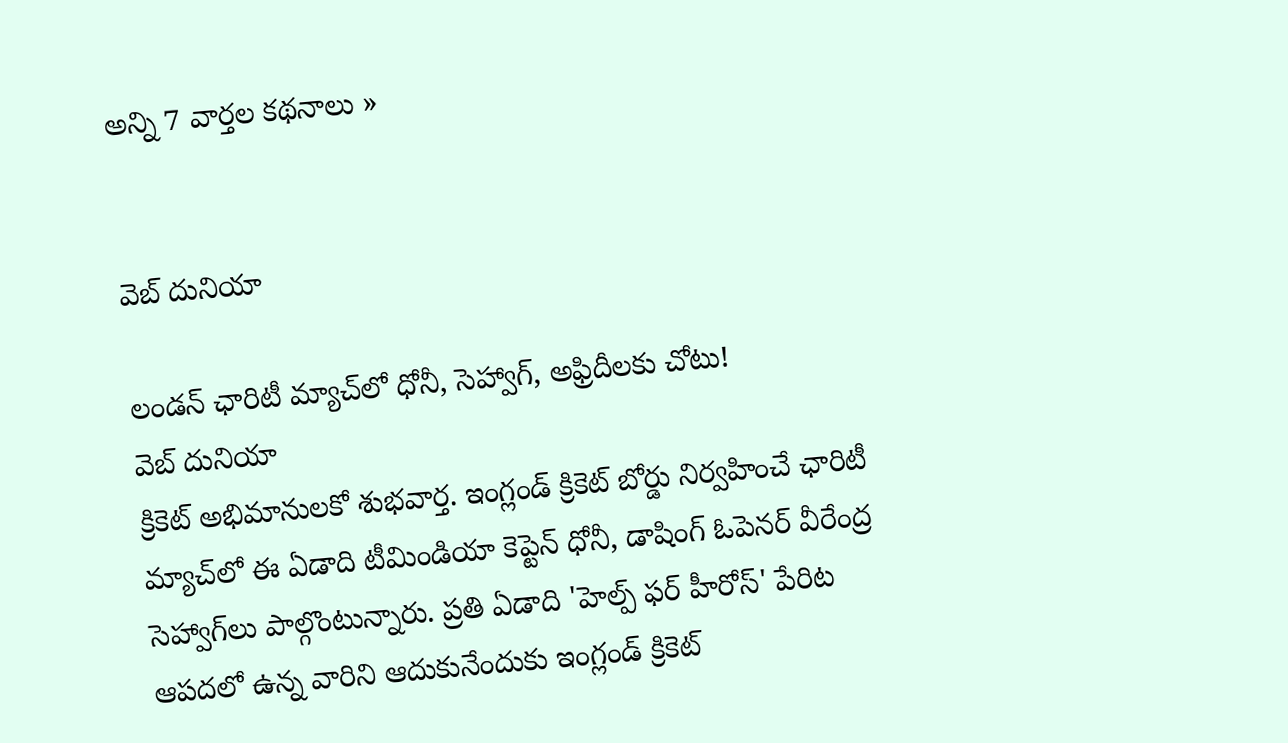అన్ని 7 వార్తల కథనాలు »


వెబ్ దునియా

లండన్ ఛారిటీ మ్యాచ్‌లో ధోనీ, సెహ్వాగ్, అఫ్రిదీలకు చోటు!
వెబ్ దునియా
క్రికెట్ అభిమానులకో శుభవార్త. ఇంగ్లండ్ క్రికెట్ బోర్డు నిర్వహించే ఛారిటీ మ్యాచ్‌లో ఈ ఏడాది టీమిండియా కెప్టెన్ ధోనీ, డాషింగ్ ఓపెనర్ వీరేంద్ర సెహ్వాగ్‌లు పాల్గొంటున్నారు. ప్రతి ఏడాది 'హెల్ప్ ఫర్ హీరోస్' పేరిట ఆపదలో ఉన్న వారిని ఆదుకునేందుకు ఇంగ్లండ్ క్రికెట్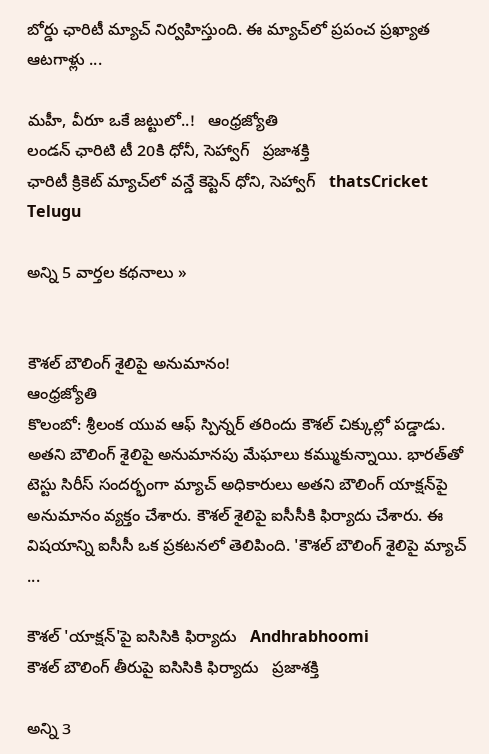బోర్డు ఛారిటీ మ్యాచ్ నిర్వహిస్తుంది. ఈ మ్యాచ్‌లో ప్రపంచ ప్రఖ్యాత ఆటగాళ్లు ...

మహీ, వీరూ ఒకే జట్టులో..!   ఆంధ్రజ్యోతి
లండన్‌ ఛారిటి టీ 20కి ధోనీ, సెహ్వాగ్‌   ప్రజాశక్తి
ఛారిటీ క్రికెట్ మ్యాచ్‌లో వన్డే కెప్టెన్ ధోని, సెహ్వాగ్   thatsCricket Telugu

అన్ని 5 వార్తల కథనాలు »


కౌశల్‌ బౌలింగ్‌ శైలిపై అనుమానం!
ఆంధ్రజ్యోతి
కొలంబో: శ్రీలంక యువ ఆఫ్‌ స్పిన్నర్‌ తరిందు కౌశల్‌ చిక్కుల్లో పడ్డాడు. అతని బౌలింగ్‌ శైలిపై అనుమానపు మేఘాలు కమ్ముకున్నాయి. భారత్‌తో టెస్టు సిరీస్‌ సందర్భంగా మ్యాచ్‌ అధికారులు అతని బౌలింగ్‌ యాక్షన్‌పై అనుమానం వ్యక్తం చేశారు. కౌశల్‌ శైలిపై ఐసీసీకి ఫిర్యాదు చేశారు. ఈ విషయాన్ని ఐసీసీ ఒక ప్రకటనలో తెలిపింది. 'కౌశల్‌ బౌలింగ్‌ శైలిపై మ్యాచ్‌ ...

కౌశల్ 'యాక్షన్'పై ఐసిసికి ఫిర్యాదు   Andhrabhoomi
కౌశల్‌ బౌలింగ్‌ తీరుపై ఐసిసికి ఫిర్యాదు   ప్రజాశక్తి

అన్ని 3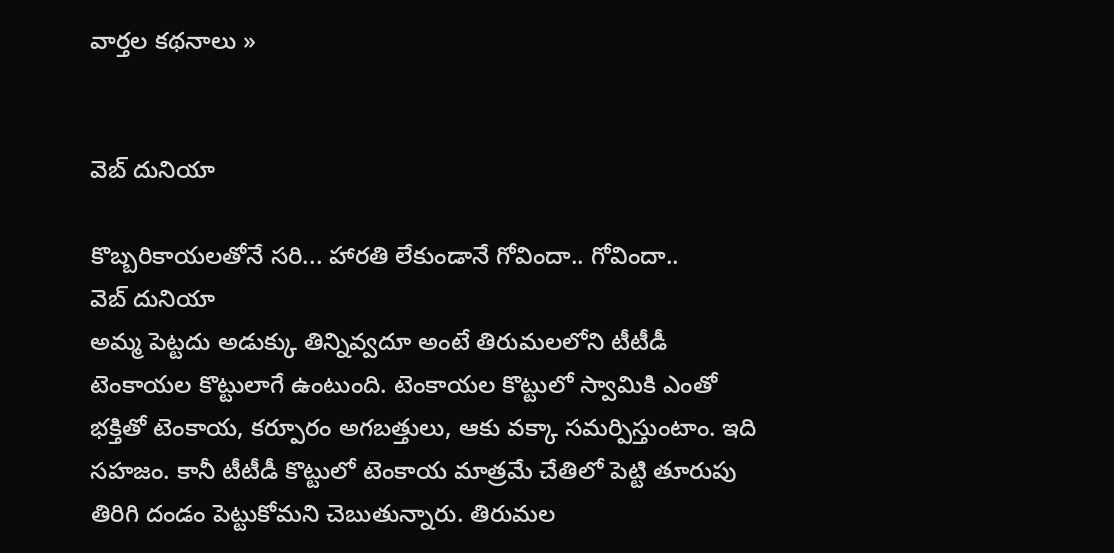వార్తల కథనాలు »


వెబ్ దునియా

కొబ్బరికాయలతోనే సరి... హారతి లేకుండానే గోవిందా.. గోవిందా..
వెబ్ దునియా
అమ్మ పెట్టదు అడుక్కు తిన్నివ్వదూ అంటే తిరుమలలోని టీటీడీ టెంకాయల కొట్టులాగే ఉంటుంది. టెంకాయల కొట్టులో స్వామికి ఎంతో భక్తితో టెంకాయ, కర్పూరం అగబత్తులు, ఆకు వక్కా సమర్పిస్తుంటాం. ఇది సహజం. కానీ టీటీడీ కొట్టులో టెంకాయ మాత్రమే చేతిలో పెట్టి తూరుపు తిరిగి దండం పెట్టుకోమని చెబుతున్నారు. తిరుమల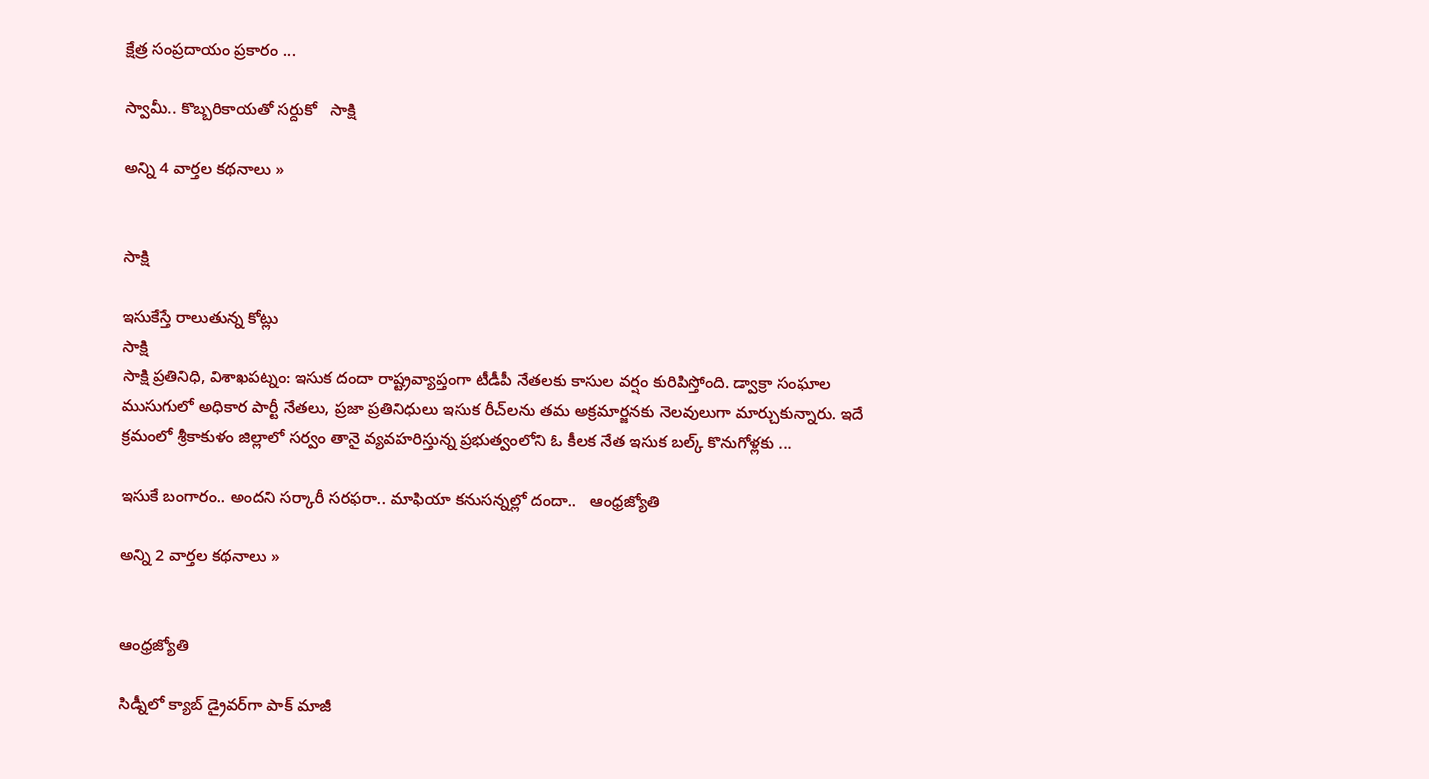క్షేత్ర సంప్రదాయం ప్రకారం ...

స్వామీ.. కొబ్బరికాయతో సర్దుకో   సాక్షి

అన్ని 4 వార్తల కథనాలు »


సాక్షి

ఇసుకేస్తే రాలుతున్న కోట్లు
సాక్షి
సాక్షి ప్రతినిధి, విశాఖపట్నం: ఇసుక దందా రాష్ట్రవ్యాప్తంగా టీడీపీ నేతలకు కాసుల వర్షం కురిపిస్తోంది. డ్వాక్రా సంఘాల ముసుగులో అధికార పార్టీ నేతలు, ప్రజా ప్రతినిధులు ఇసుక రీచ్‌లను తమ అక్రమార్జనకు నెలవులుగా మార్చుకున్నారు. ఇదే క్రమంలో శ్రీకాకుళం జిల్లాలో సర్వం తానై వ్యవహరిస్తున్న ప్రభుత్వంలోని ఓ కీలక నేత ఇసుక బల్క్ కొనుగోళ్లకు ...

ఇసుకే బంగారం.. అందని సర్కారీ సరఫరా.. మాఫియా కనుసన్నల్లో దందా..   ఆంధ్రజ్యోతి

అన్ని 2 వార్తల కథనాలు »


ఆంధ్రజ్యోతి

సిడ్నీలో క్యాబ్‌ డ్రైవర్‌గా పాక్‌ మాజీ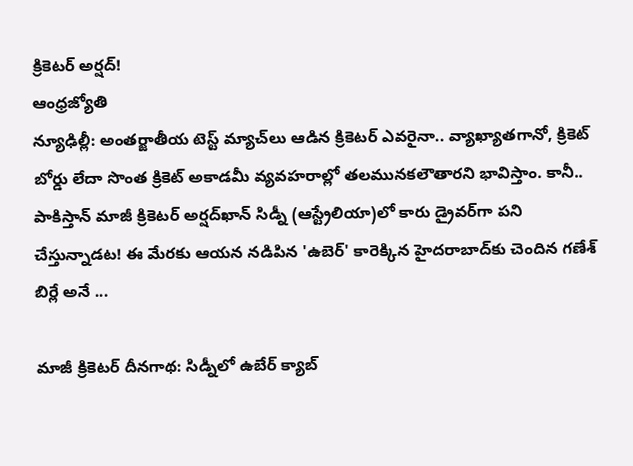క్రికెటర్‌ అర్షద్‌!
ఆంధ్రజ్యోతి
న్యూఢిల్లీ: అంతర్జాతీయ టెస్ట్‌ మ్యాచ్‌లు ఆడిన క్రికెటర్‌ ఎవరైనా.. వ్యాఖ్యాతగానో, క్రికెట్‌ బోర్డు లేదా సొంత క్రికెట్‌ అకాడమీ వ్యవహరాల్లో తలమునకలౌతారని భావిస్తాం. కానీ.. పాకిస్తాన్‌ మాజీ క్రికెటర్‌ అర్షద్‌ఖాన్‌ సిడ్నీ (ఆస్ట్రేలియా)లో కారు డ్రైవర్‌గా పని చేస్తున్నాడట! ఈ మేరకు ఆయన నడిపిన 'ఉబెర్‌' కారెక్కిన హైదరాబాద్‌కు చెందిన గణేశ్‌ బిర్లే అనే ...

మాజీ క్రికెటర్ దీనగాథ: సిడ్నీలో ఉబేర్ క్యాబ్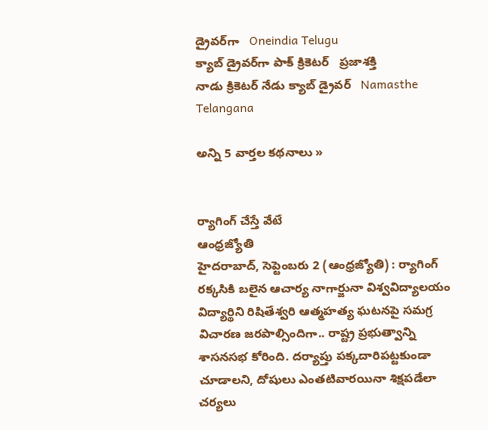డ్రైవర్‌గా   Oneindia Telugu
క్యాబ్‌ డ్రైవర్‌గా పాక్‌ క్రికెటర్‌   ప్రజాశక్తి
నాడు క్రికెటర్ నేడు క్యాబ్ డ్రైవర్   Namasthe Telangana

అన్ని 5 వార్తల కథనాలు »


ర్యాగింగ్‌ చేస్తే వేటే
ఆంధ్రజ్యోతి
హైదరాబాద్‌, సెప్టెంబరు 2 (ఆంధ్రజ్యోతి) : ర్యాగింగ్‌ రక్కసికి బలైన ఆచార్య నాగార్జునా విశ్వవిద్యాలయం విద్యార్థిని రిషితేశ్వరి ఆత్మహత్య ఘటనపై సమగ్ర విచారణ జరపాల్సిందిగా.. రాష్ట్ర ప్రభుత్వాన్ని శాసనసభ కోరింది. దర్యాప్తు పక్కదారిపట్టకుండా చూడాలని, దోషులు ఎంతటివారయినా శిక్షపడేలా చర్యలు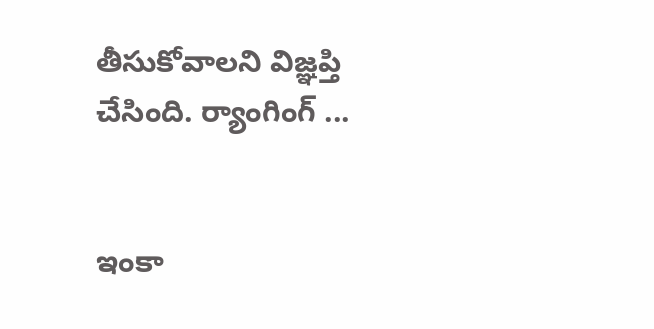తీసుకోవాలని విజ్ఞప్తి చేసింది. ర్యాంగింగ్‌ ...


ఇంకా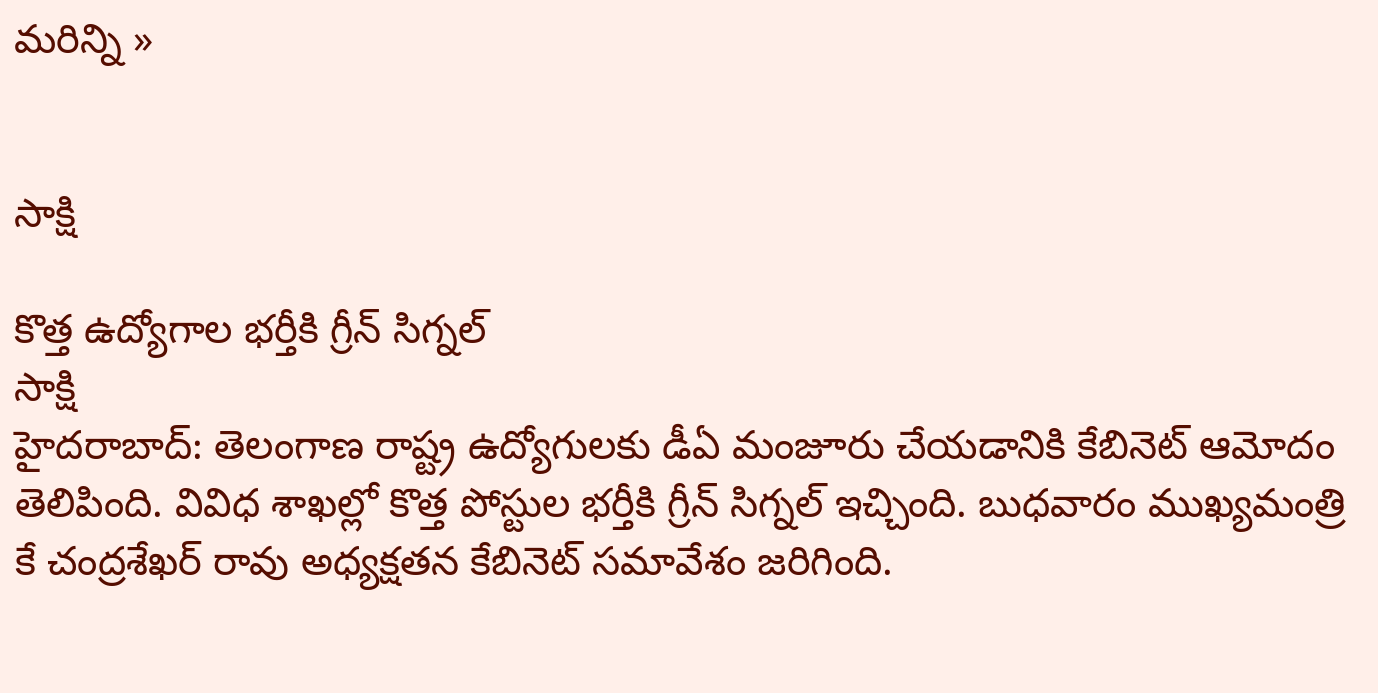మరిన్ని »


సాక్షి

కొత్త ఉద్యోగాల భర్తీకి గ్రీన్ సిగ్నల్
సాక్షి
హైదరాబాద్: తెలంగాణ రాష్ట్ర ఉద్యోగులకు డీఏ మంజూరు చేయడానికి కేబినెట్ ఆమోదం తెలిపింది. వివిధ శాఖల్లో కొత్త పోస్టుల భర్తీకి గ్రీన్ సిగ్నల్ ఇచ్చింది. బుధవారం ముఖ్యమంత్రి కే చంద్రశేఖర్ రావు అధ్యక్షతన కేబినెట్ సమావేశం జరిగింది.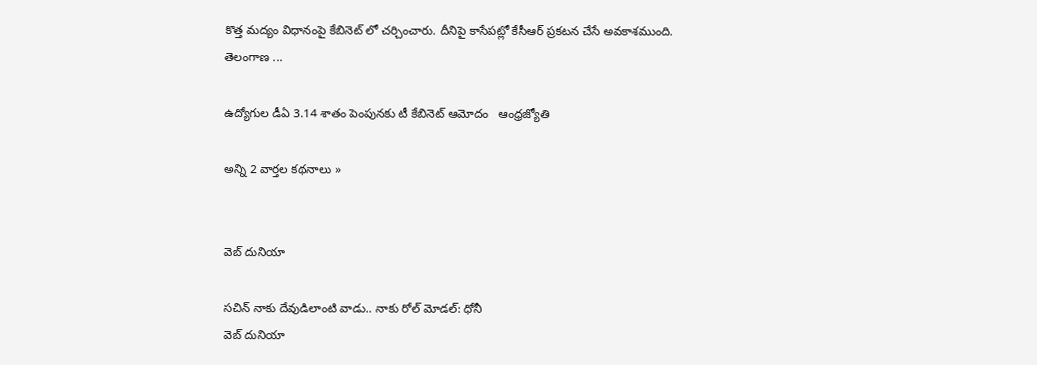కొత్త మద్యం విధానంపై కేబినెట్ లో చర్చించారు. దీనిపై కాసేపట్లో కేసీఆర్ ప్రకటన చేసే అవకాశముంది. తెలంగాణ ...

ఉద్యోగుల డీఏ 3.14 శాతం పెంపునకు టీ కేబినెట్‌ ఆమోదం   ఆంధ్రజ్యోతి

అన్ని 2 వార్తల కథనాలు »


వెబ్ దునియా

సచిన్ నాకు దేవుడిలాంటి వాడు.. నాకు రోల్ మోడల్: ధోనీ
వెబ్ దునియా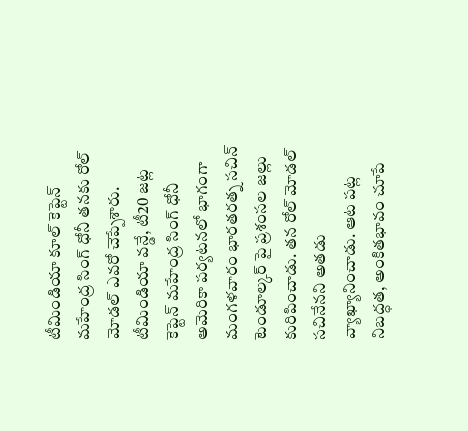టీమిండియా కూల్ కెప్టెన్ మహేంద్ర సింగ్ ధోనీ తనకు రోల్ మోడల్ ఎవరో చెప్పేశారు. టీమిండియా వన్డే, టీ20 జట్ల కెప్టెన్ మహేంద్ర సింగ్ ధోనీ అమెరికా పర్యటనలో భాగంగా మంగళవారం భారతరత్న సచిన్ టెండూల్కర్ పై ప్రశంసల జల్లు కురిపించాడు. తన రోల్ మోడల్ సచినేనని అతడు వ్యాఖ్యానించాడు. ఆట పట్ల నిబద్ధత, అంకితభావం చూపే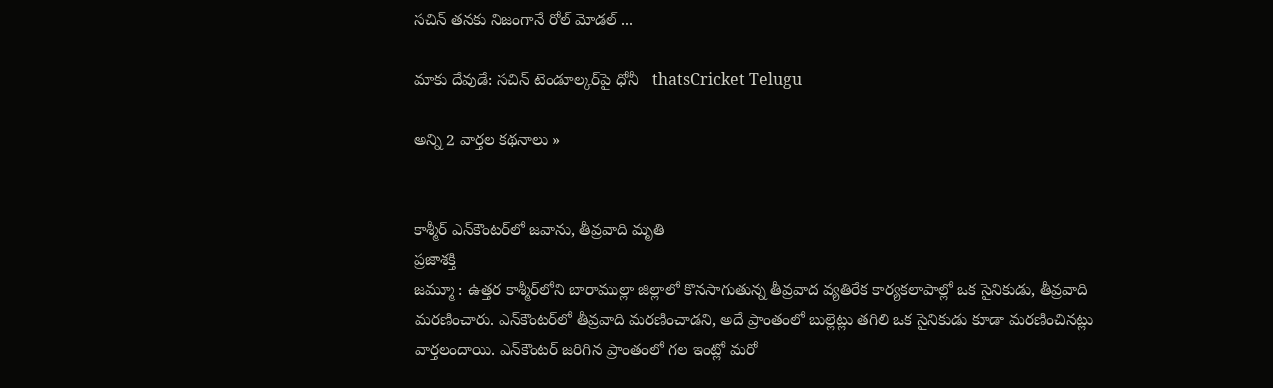సచిన్ తనకు నిజంగానే రోల్ మోడల్ ...

మాకు దేవుడే: సచిన్‌ టెండూల్కర్‌పై ధోనీ   thatsCricket Telugu

అన్ని 2 వార్తల కథనాలు »


కాశ్మీర్‌ ఎన్‌కౌంటర్‌లో జవాను, తీవ్రవాది మృతి
ప్రజాశక్తి
జమ్మూ : ఉత్తర కాశ్మీర్‌లోని బారాముల్లా జిల్లాలో కొనసాగుతున్న తీవ్రవాద వ్యతిరేక కార్యకలాపాల్లో ఒక సైనికుడు, తీవ్రవాది మరణించారు. ఎన్‌కౌంటర్‌లో తీవ్రవాది మరణించాడని, అదే ప్రాంతంలో బుల్లెట్లు తగిలి ఒక సైనికుడు కూడా మరణించినట్లు వార్తలందాయి. ఎన్‌కౌంటర్‌ జరిగిన ప్రాంతంలో గల ఇంట్లో మరో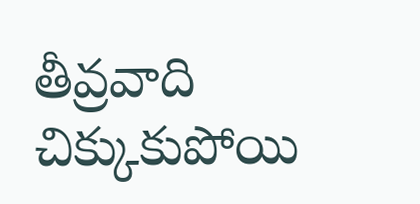తీవ్రవాది చిక్కుకుపోయి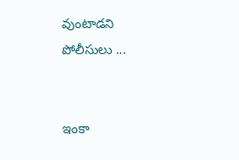వుంటాడని పోలీసులు ...


ఇంకా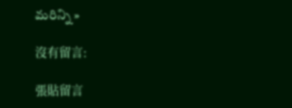మరిన్ని »

沒有留言:

張貼留言